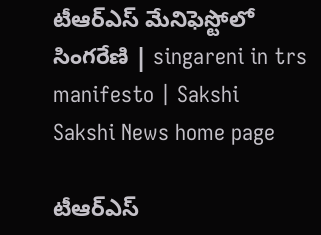టీఆర్‌ఎస్ మేనిఫెస్టోలో సింగరేణి | singareni in trs manifesto | Sakshi
Sakshi News home page

టీఆర్‌ఎస్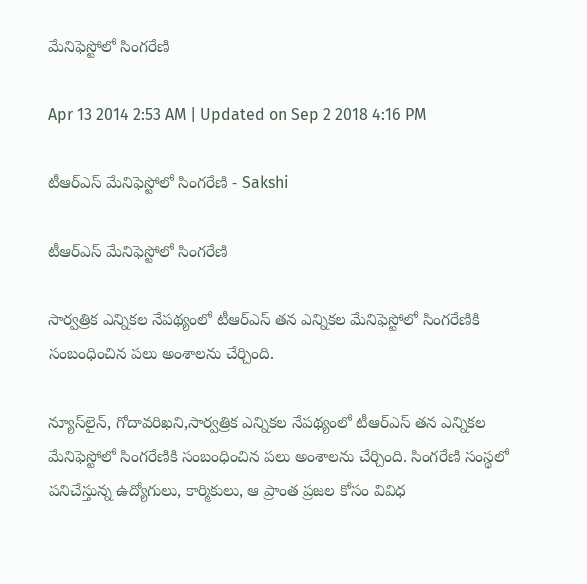మేనిఫెస్టోలో సింగరేణి

Apr 13 2014 2:53 AM | Updated on Sep 2 2018 4:16 PM

టీఆర్‌ఎస్ మేనిఫెస్టోలో సింగరేణి - Sakshi

టీఆర్‌ఎస్ మేనిఫెస్టోలో సింగరేణి

సార్వత్రిక ఎన్నికల నేపథ్యంలో టీఆర్‌ఎస్ తన ఎన్నికల మేనిఫెస్టోలో సింగరేణికి సంబంధించిన పలు అంశాలను చేర్చింది.

న్యూస్‌లైన్, గోదావరిఖని,సార్వత్రిక ఎన్నికల నేపథ్యంలో టీఆర్‌ఎస్ తన ఎన్నికల మేనిఫెస్టోలో సింగరేణికి సంబంధించిన పలు అంశాలను చేర్చింది. సింగరేణి సంస్థలో పనిచేస్తున్న ఉద్యోగులు, కార్మికులు, ఆ ప్రాంత ప్రజల కోసం వివిధ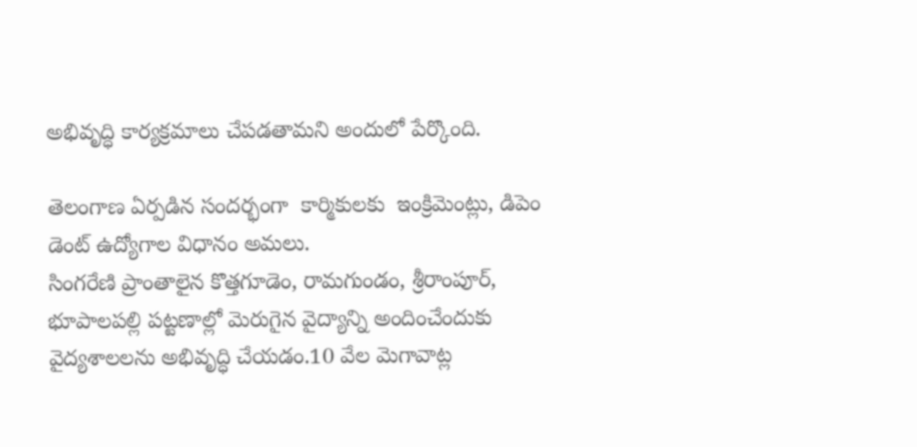అభివృద్ధి కార్యక్రమాలు చేపడతామని అందులో పేర్కొంది.

తెలంగాణ ఏర్పడిన సందర్భంగా  కార్మికులకు  ఇంక్రిమెంట్లు, డిపెం డెంట్ ఉద్యోగాల విధానం అమలు.
సింగరేణి ప్రాంతాలైన కొత్తగూడెం, రామగుండం, శ్రీరాంపూర్, భూపాలపల్లి పట్టణాల్లో మెరుగైన వైద్యాన్ని అందించేందుకు వైద్యశాలలను అభివృద్ధి చేయడం.10 వేల మెగావాట్ల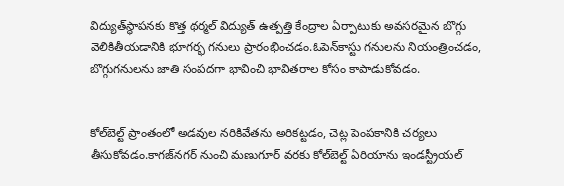విద్యుత్‌స్థాపనకు కొత్త థర్మల్ విద్యుత్ ఉత్పత్తి కేంద్రాల ఏర్పాటుకు అవసరమైన బొగ్గు వెలికితీయడానికి భూగర్భ గనులు ప్రారంభించడం.ఓపెన్‌కాస్టు గనులను నియంత్రించడం, బొగ్గుగనులను జాతి సంపదగా భావించి భావితరాల కోసం కాపాడుకోవడం.


కోల్‌బెల్ట్ ప్రాంతంలో అడవుల నరికివేతను అరికట్టడం, చెట్ల పెంపకానికి చర్యలు తీసుకోవడం.కాగజ్‌నగర్ నుంచి మణుగూర్ వరకు కోల్‌బెల్ట్ ఏరియాను ఇండస్ట్రీయల్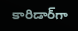కారిడార్‌గా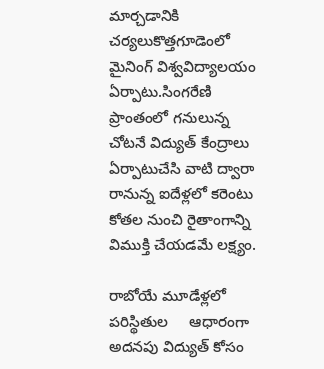మార్చడానికి చర్యలుకొత్తగూడెంలో మైనింగ్ విశ్వవిద్యాలయం ఏర్పాటు.సింగరేణి ప్రాంతంలో గనులున్న చోటనే విద్యుత్ కేంద్రాలు ఏర్పాటుచేసి వాటి ద్వారా రానున్న ఐదేళ్లలో కరెంటు కోతల నుంచి రైతాంగాన్ని విముక్తి చేయడమే లక్ష్యం.

రాబోయే మూడేళ్లలో పరిస్థితుల     ఆధారంగా అదనపు విద్యుత్ కోసం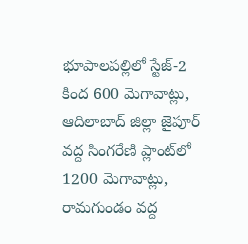భూపాలపల్లిలో స్టేజ్-2 కింద 600 మెగావాట్లు, ఆదిలాబాద్ జిల్లా జైపూర్ వద్ద సింగరేణి ప్లాంట్‌లో 1200 మెగావాట్లు, రామగుండం వద్ద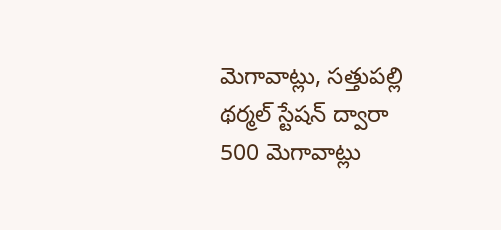మెగావాట్లు, సత్తుపల్లి థర్మల్ స్టేషన్ ద్వారా 500 మెగావాట్లు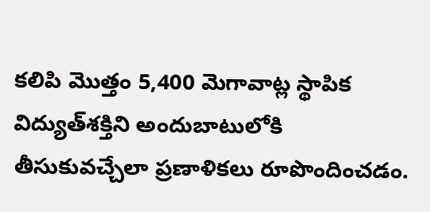కలిపి మొత్తం 5,400 మెగావాట్ల స్థాపిక విద్యుత్‌శక్తిని అందుబాటులోకి తీసుకువచ్చేలా ప్రణాళికలు రూపొందించడం.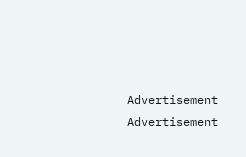Advertisement
Advertisement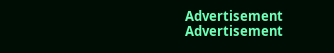Advertisement
Advertisement